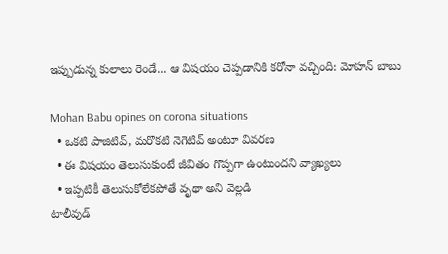ఇప్పుడున్న కులాలు రెండే... ఆ విషయం చెప్పడానికి కరోనా వచ్చింది: మోహన్ బాబు

Mohan Babu opines on corona situations
  • ఒకటి పాజిటివ్, మరొకటి నెగెటివ్ అంటూ వివరణ
  • ఈ విషయం తెలుసుకుంటే జీవితం గొప్పగా ఉంటుందని వ్యాఖ్యలు
  • ఇప్పటికీ తెలుసుకోలేకపోతే వృథా అని వెల్లడి
టాలీవుడ్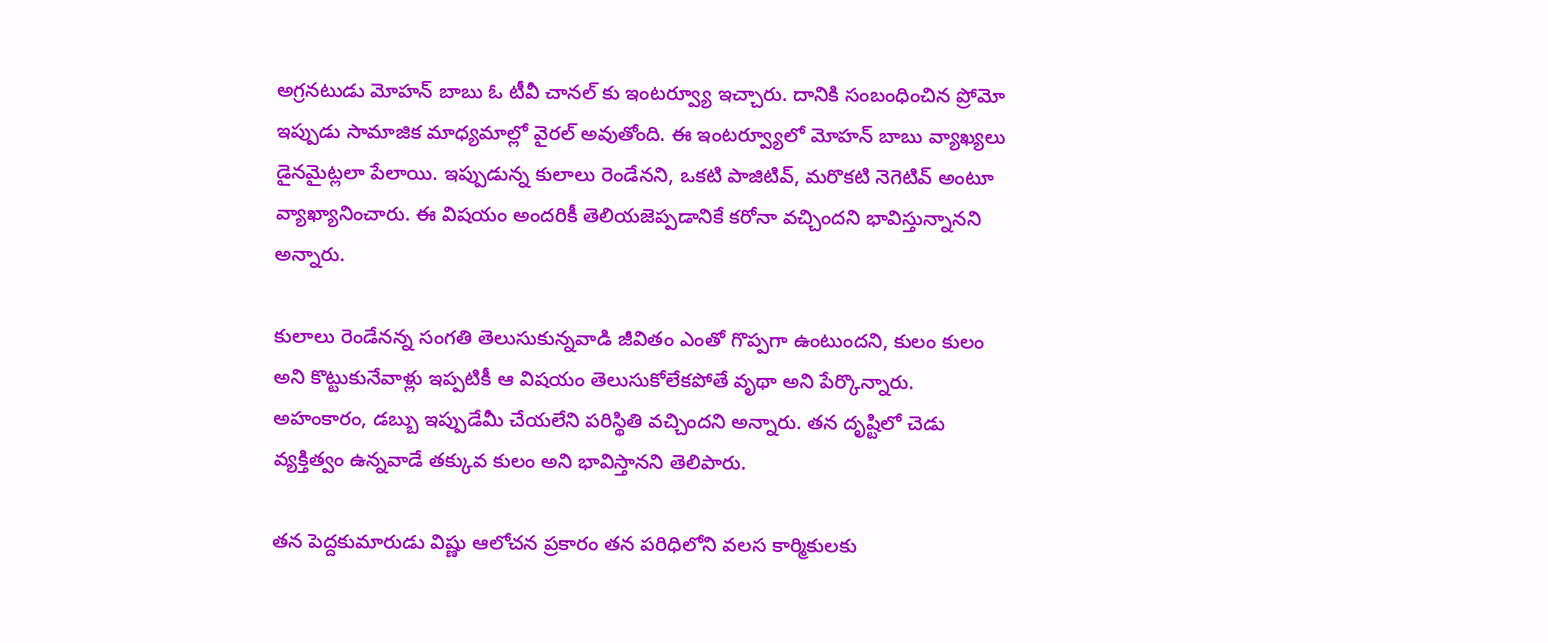అగ్రనటుడు మోహన్ బాబు ఓ టీవీ చానల్ కు ఇంటర్వ్యూ ఇచ్చారు. దానికి సంబంధించిన ప్రోమో ఇప్పుడు సామాజిక మాధ్యమాల్లో వైరల్ అవుతోంది. ఈ ఇంటర్వ్యూలో మోహన్ బాబు వ్యాఖ్యలు డైనమైట్లలా పేలాయి. ఇప్పుడున్న కులాలు రెండేనని, ఒకటి పాజిటివ్, మరొకటి నెగెటివ్ అంటూ వ్యాఖ్యానించారు. ఈ విషయం అందరికీ తెలియజెప్పడానికే కరోనా వచ్చిందని భావిస్తున్నానని అన్నారు.

కులాలు రెండేనన్న సంగతి తెలుసుకున్నవాడి జీవితం ఎంతో గొప్పగా ఉంటుందని, కులం కులం అని కొట్టుకునేవాళ్లు ఇప్పటికీ ఆ విషయం తెలుసుకోలేకపోతే వృథా అని పేర్కొన్నారు. అహంకారం, డబ్బు ఇప్పుడేమీ చేయలేని పరిస్థితి వచ్చిందని అన్నారు. తన దృష్టిలో చెడు వ్యక్తిత్వం ఉన్నవాడే తక్కువ కులం అని భావిస్తానని తెలిపారు.

తన పెద్దకుమారుడు విష్ణు ఆలోచన ప్రకారం తన పరిధిలోని వలస కార్మికులకు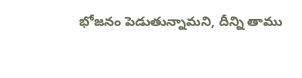భోజనం పెడుతున్నామని, దీన్ని తాము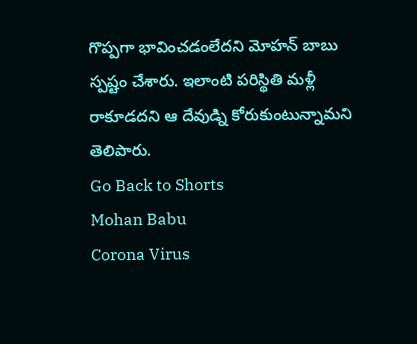గొప్పగా భావించడంలేదని మోహన్ బాబు స్పష్టం చేశారు. ఇలాంటి పరిస్థితి మళ్లీ రాకూడదని ఆ దేవుడ్ని కోరుకుంటున్నామని తెలిపారు.
Go Back to Shorts
Mohan Babu
Corona Virus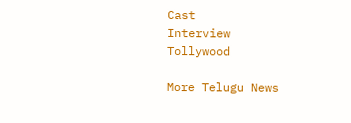Cast
Interview
Tollywood

More Telugu News